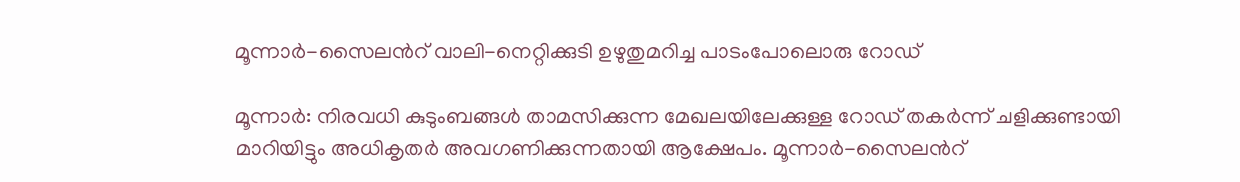മൂന്നാർ-സൈലന്‍റ് വാലി-നെറ്റിക്കുടി ഉഴുതുമറിച്ച പാടംപോലൊരു റോഡ്

മൂന്നാർ: നിരവധി കുടുംബങ്ങൾ താമസിക്കുന്ന മേഖലയിലേക്കുള്ള റോഡ് തകർന്ന് ചളിക്കുണ്ടായി മാറിയിട്ടും അധികൃതർ അവഗണിക്കുന്നതായി ആക്ഷേപം. മൂന്നാർ-സൈലന്‍റ്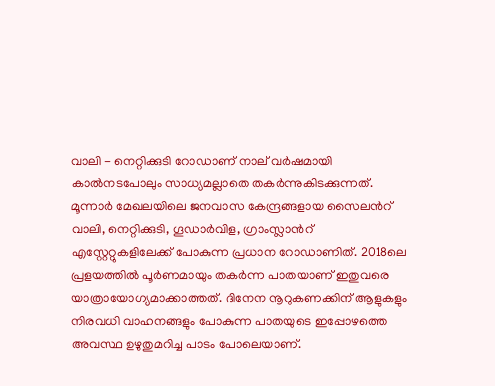വാലി - നെറ്റിക്കുടി റോഡാണ് നാല് വർഷമായി കാൽനടപോലും സാധ്യമല്ലാതെ തകർന്നുകിടക്കുന്നത്. മൂന്നാർ മേഖലയിലെ ജനവാസ കേന്ദ്രങ്ങളായ സൈലന്‍റ് വാലി, നെറ്റിക്കുടി, ഗൂഡാർവിള, ഗ്രാംസ്ലാന്‍റ് എസ്റ്റേറ്റുകളിലേക്ക് പോകുന്ന പ്രധാന റോഡാണിത്. 2018ലെ പ്രളയത്തിൽ പൂർണമായും തകർന്ന പാതയാണ് ഇതുവരെ യാത്രായോഗ്യമാക്കാത്തത്. ദിനേന നൂറുകണക്കിന് ആളുകളും നിരവധി വാഹനങ്ങളും പോകുന്ന പാതയുടെ ഇപ്പോഴത്തെ അവസ്ഥ ഉഴുതുമറിച്ച പാടം പോലെയാണ്.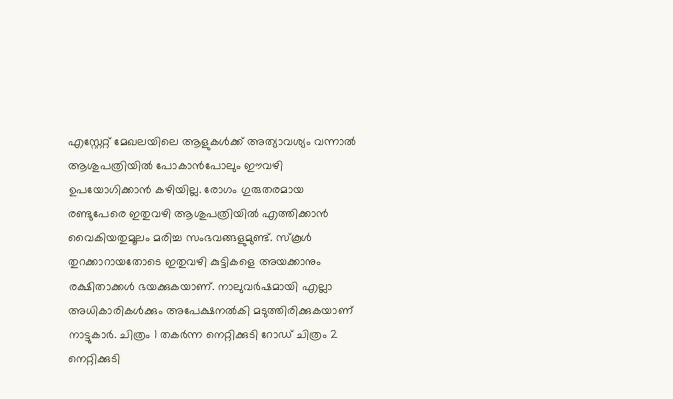എസ്റ്റേറ്റ് മേഖലയിലെ ആളുകൾക്ക് അത്യാവശ്യം വന്നാൽ ആശുപത്രിയിൽ പോകാൻപോലും ഈവഴി ഉപയോഗിക്കാൻ കഴിയില്ല. രോഗം ഗുരുതരമായ രണ്ടുപേരെ ഇതുവഴി ആശുപത്രിയിൽ എത്തിക്കാൻ വൈകിയതുമൂലം മരിച്ച സംഭവങ്ങളുമുണ്ട്. സ്കൂൾ തുറക്കാറായതോടെ ഇതുവഴി കുട്ടികളെ അയക്കാനും രക്ഷിതാക്കൾ ഭയക്കുകയാണ്. നാലുവർഷമായി എല്ലാ അധികാരികൾക്കും അപേക്ഷനൽകി മടുത്തിരിക്കുകയാണ് നാട്ടുകാർ. ചിത്രം 1 തകർന്ന നെറ്റിക്കുടി റോഡ് ചിത്രം 2 നെറ്റിക്കുടി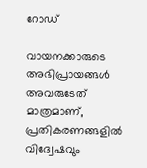റോഡ്

വായനക്കാരുടെ അഭിപ്രായങ്ങള്‍ അവരുടേത് മാത്രമാണ്, പ്രതികരണങ്ങളിൽ വിദ്വേഷവും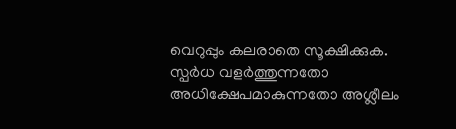വെറുപ്പും കലരാതെ സൂക്ഷിക്കുക. സ്പർധ വളർത്തുന്നതോ അധിക്ഷേപമാകുന്നതോ അശ്ലീലം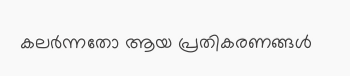കലർന്നതോ ആയ പ്രതികരണങ്ങൾ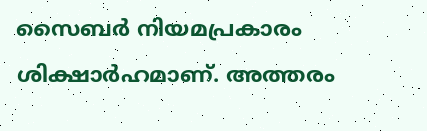സൈബർ നിയമപ്രകാരം ശിക്ഷാർഹമാണ്. അത്തരം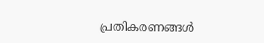പ്രതികരണങ്ങൾ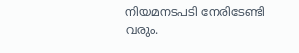നിയമനടപടി നേരിടേണ്ടി വരും.